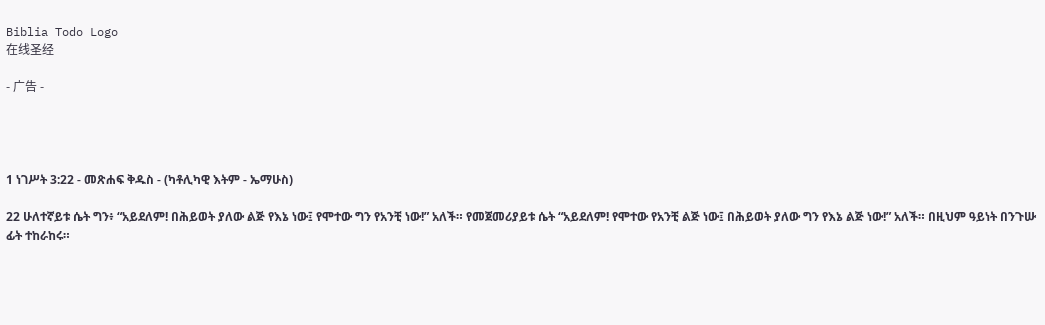Biblia Todo Logo
在线圣经

- 广告 -




1 ነገሥት 3:22 - መጽሐፍ ቅዱስ - (ካቶሊካዊ እትም - ኤማሁስ)

22 ሁለተኛይቱ ሴት ግን፥ “አይደለም! በሕይወት ያለው ልጅ የእኔ ነው፤ የሞተው ግን የአንቺ ነው!” አለች። የመጀመሪያይቱ ሴት “አይደለም! የሞተው የአንቺ ልጅ ነው፤ በሕይወት ያለው ግን የእኔ ልጅ ነው!” አለች። በዚህም ዓይነት በንጉሡ ፊት ተከራከሩ።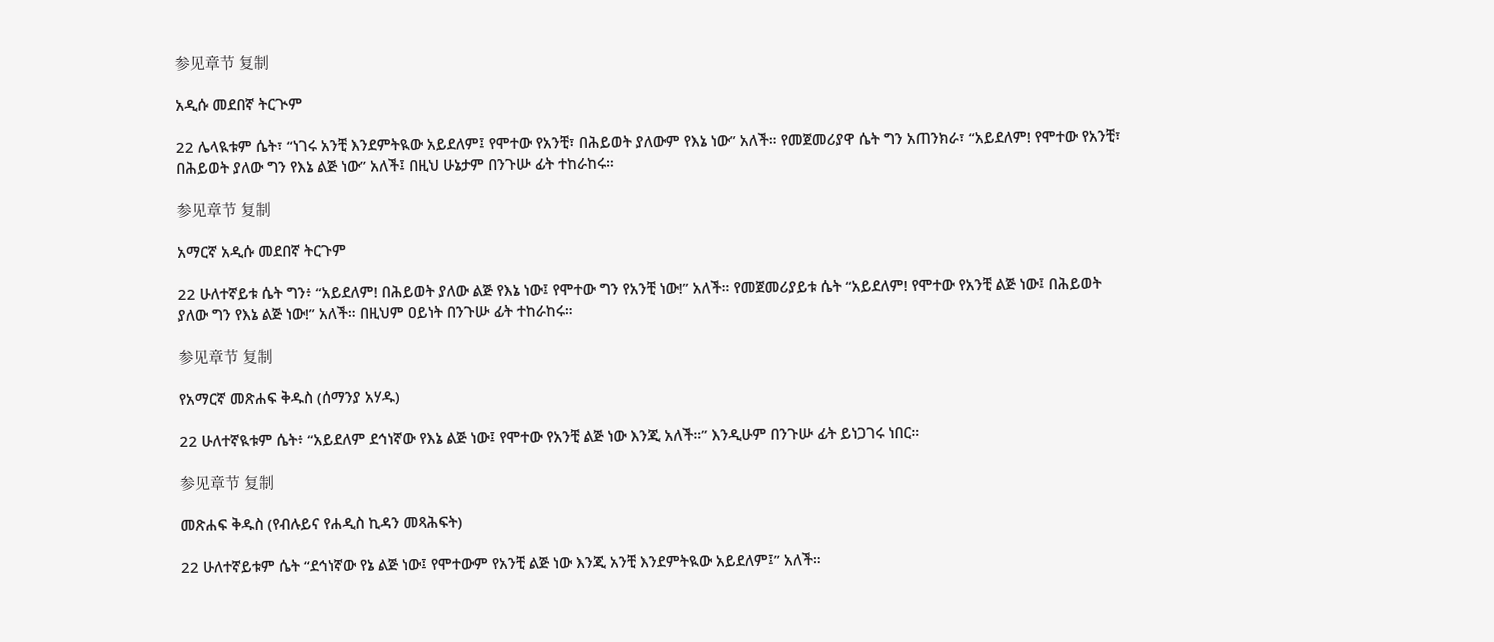参见章节 复制

አዲሱ መደበኛ ትርጒም

22 ሌላዪቱም ሴት፣ “ነገሩ አንቺ እንደምትዪው አይደለም፤ የሞተው የአንቺ፣ በሕይወት ያለውም የእኔ ነው” አለች። የመጀመሪያዋ ሴት ግን አጠንክራ፣ “አይደለም! የሞተው የአንቺ፣ በሕይወት ያለው ግን የእኔ ልጅ ነው” አለች፤ በዚህ ሁኔታም በንጉሡ ፊት ተከራከሩ።

参见章节 复制

አማርኛ አዲሱ መደበኛ ትርጉም

22 ሁለተኛይቱ ሴት ግን፥ “አይደለም! በሕይወት ያለው ልጅ የእኔ ነው፤ የሞተው ግን የአንቺ ነው!” አለች። የመጀመሪያይቱ ሴት “አይደለም! የሞተው የአንቺ ልጅ ነው፤ በሕይወት ያለው ግን የእኔ ልጅ ነው!” አለች። በዚህም ዐይነት በንጉሡ ፊት ተከራከሩ።

参见章节 复制

የአማርኛ መጽሐፍ ቅዱስ (ሰማንያ አሃዱ)

22 ሁለተኛዪቱም ሴት፥ “አይደለም ደኅነኛው የእኔ ልጅ ነው፤ የሞተው የአንቺ ልጅ ነው እንጂ አለች።” እንዲሁም በንጉሡ ፊት ይነጋገሩ ነበር።

参见章节 复制

መጽሐፍ ቅዱስ (የብሉይና የሐዲስ ኪዳን መጻሕፍት)

22 ሁለተኛይቱም ሴት “ደኅነኛው የኔ ልጅ ነው፤ የሞተውም የአንቺ ልጅ ነው እንጂ አንቺ እንደምትዪው አይደለም፤” አለች።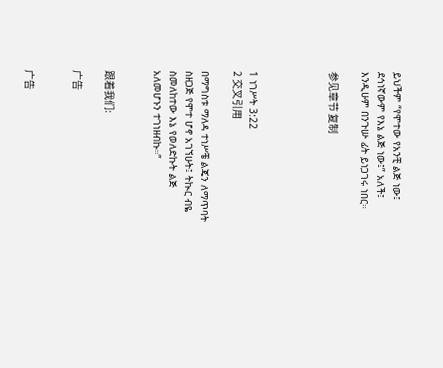ይህችም “የሞተው የአንቺ ልጅ ነው፤ ደኅነኛውም የእኔ ልጅ ነው፤” አለች፤ እንዲሁም በንጉሡ ፊት ይነጋገሩ ነበር።

参见章节 复制




1 ነገሥት 3:22
2 交叉引用

በማግስቱ ማለዳ ተነሥቼ ልጄን ለማጥባት ስዘጋጅ የሞተ ሆኖ አገኘሁት፤ ትኲር ብዬ ስመለከተው እኔ የወለድኩት ልጅ አለመሆኑን ተገነዘብኩ።”


跟着我们:

广告


广告